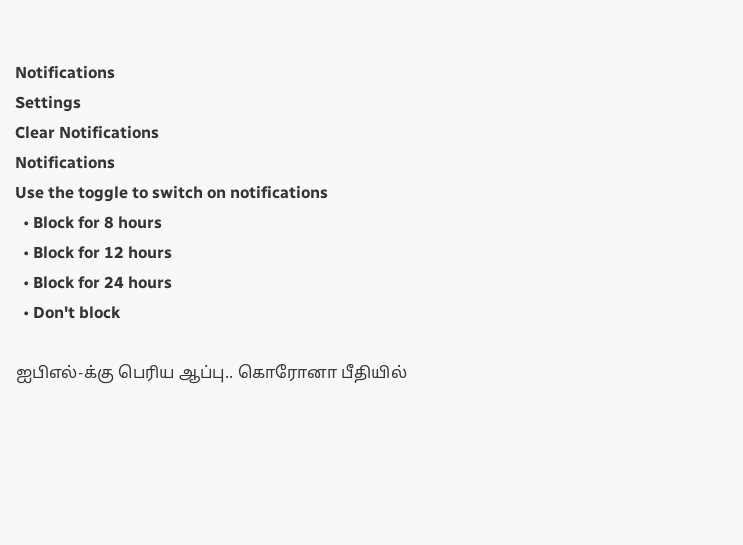Notifications
Settings
Clear Notifications
Notifications
Use the toggle to switch on notifications
  • Block for 8 hours
  • Block for 12 hours
  • Block for 24 hours
  • Don't block

ஐபிஎல்-க்கு பெரிய ஆப்பு.. கொரோனா பீதியில்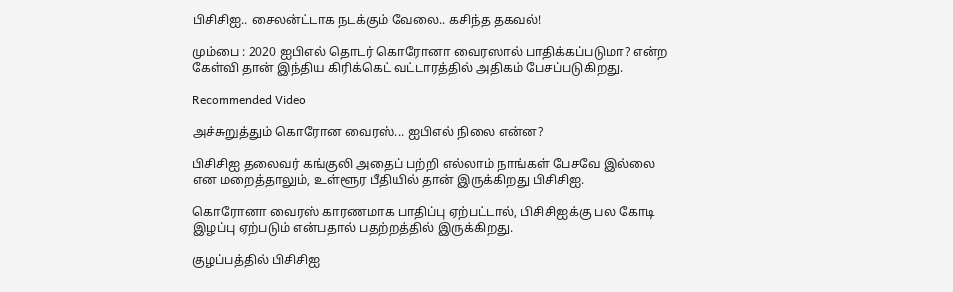பிசிசிஐ.. சைலன்ட்டாக நடக்கும் வேலை.. கசிந்த தகவல்!

மும்பை : 2020 ஐபிஎல் தொடர் கொரோனா வைரஸால் பாதிக்கப்படுமா? என்ற கேள்வி தான் இந்திய கிரிக்கெட் வட்டாரத்தில் அதிகம் பேசப்படுகிறது.

Recommended Video

அச்சுறுத்தும் கொரோன வைரஸ்... ஐபிஎல் நிலை என்ன?

பிசிசிஐ தலைவர் கங்குலி அதைப் பற்றி எல்லாம் நாங்கள் பேசவே இல்லை என மறைத்தாலும், உள்ளூர பீதியில் தான் இருக்கிறது பிசிசிஐ.

கொரோனா வைரஸ் காரணமாக பாதிப்பு ஏற்பட்டால், பிசிசிஐக்கு பல கோடி இழப்பு ஏற்படும் என்பதால் பதற்றத்தில் இருக்கிறது.

குழப்பத்தில் பிசிசிஐ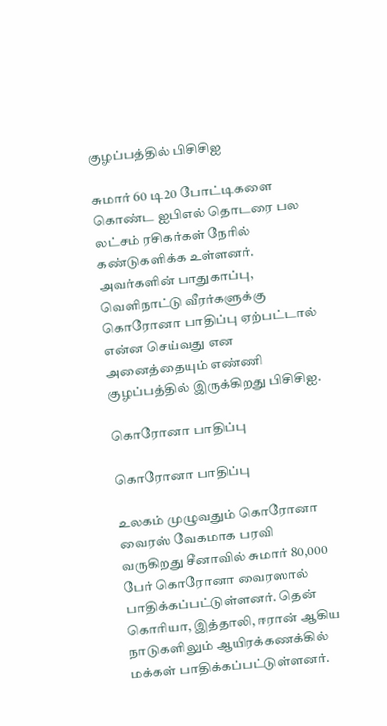குழப்பத்தில் பிசிசிஐ

சுமார் 60 டி20 போட்டிகளை கொண்ட ஐபிஎல் தொடரை பல லட்சம் ரசிகர்கள் நேரில் கண்டுகளிக்க உள்ளனர். அவர்களின் பாதுகாப்பு, வெளிநாட்டு வீரர்களுக்கு கொரோனா பாதிப்பு ஏற்பட்டால் என்ன செய்வது என அனைத்தையும் எண்ணி குழப்பத்தில் இருக்கிறது பிசிசிஐ.

கொரோனா பாதிப்பு

கொரோனா பாதிப்பு

உலகம் முழுவதும் கொரோனா வைரஸ் வேகமாக பரவி வருகிறது சீனாவில் சுமார் 80,000 பேர் கொரோனா வைரஸால் பாதிக்கப்பட்டுள்ளனர். தென் கொரியா, இத்தாலி, ஈரான் ஆகிய நாடுகளிலும் ஆயிரக்கணக்கில் மக்கள் பாதிக்கப்பட்டுள்ளனர்.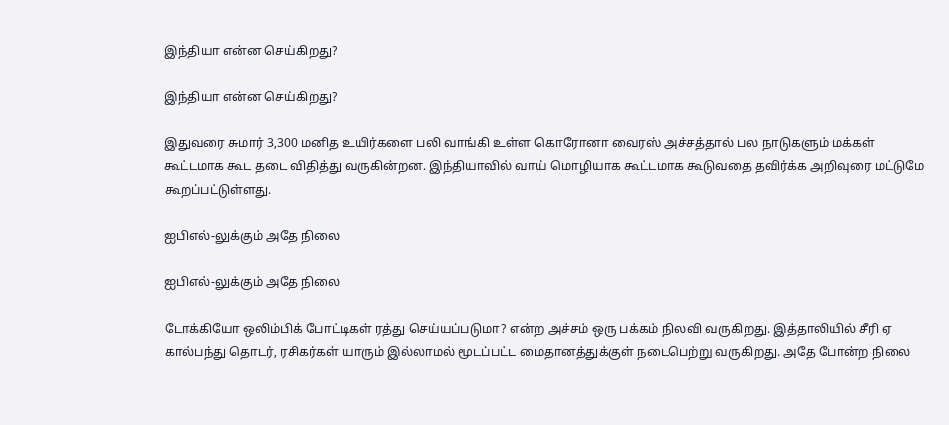இந்தியா என்ன செய்கிறது?

இந்தியா என்ன செய்கிறது?

இதுவரை சுமார் 3,300 மனித உயிர்களை பலி வாங்கி உள்ள கொரோனா வைரஸ் அச்சத்தால் பல நாடுகளும் மக்கள் கூட்டமாக கூட தடை விதித்து வருகின்றன. இந்தியாவில் வாய் மொழியாக கூட்டமாக கூடுவதை தவிர்க்க அறிவுரை மட்டுமே கூறப்பட்டுள்ளது.

ஐபிஎல்-லுக்கும் அதே நிலை

ஐபிஎல்-லுக்கும் அதே நிலை

டோக்கியோ ஒலிம்பிக் போட்டிகள் ரத்து செய்யப்படுமா? என்ற அச்சம் ஒரு பக்கம் நிலவி வருகிறது. இத்தாலியில் சீரி ஏ கால்பந்து தொடர், ரசிகர்கள் யாரும் இல்லாமல் மூடப்பட்ட மைதானத்துக்குள் நடைபெற்று வருகிறது. அதே போன்ற நிலை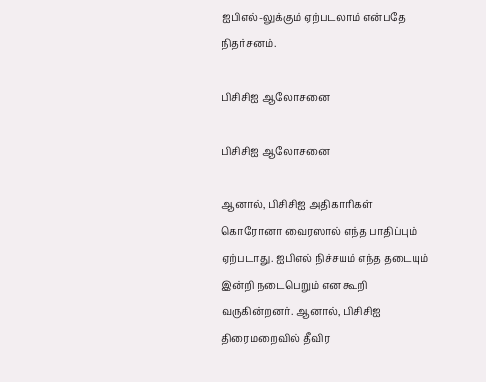ஐபிஎல்-லுக்கும் ஏற்படலாம் என்பதே நிதர்சனம்.

பிசிசிஐ ஆலோசனை

பிசிசிஐ ஆலோசனை

ஆனால், பிசிசிஐ அதிகாரிகள் கொரோனா வைரஸால் எந்த பாதிப்பும் ஏற்படாது. ஐபிஎல் நிச்சயம் எந்த தடையும் இன்றி நடைபெறும் என கூறி வருகின்றனர். ஆனால், பிசிசிஐ திரைமறைவில் தீவிர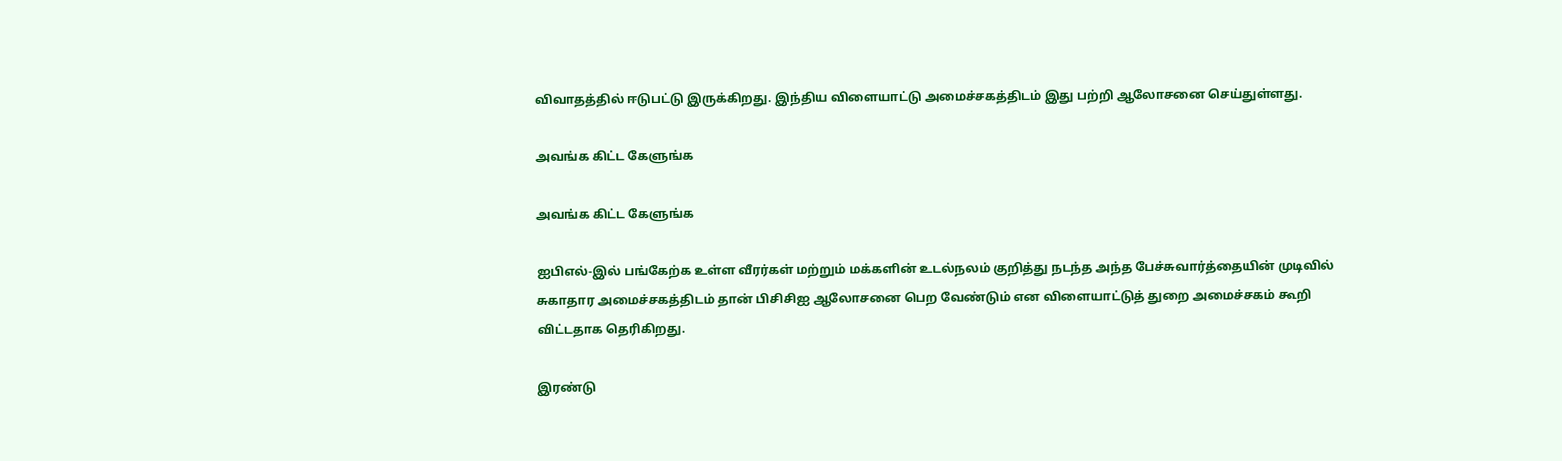விவாதத்தில் ஈடுபட்டு இருக்கிறது. இந்திய விளையாட்டு அமைச்சகத்திடம் இது பற்றி ஆலோசனை செய்துள்ளது.

அவங்க கிட்ட கேளுங்க

அவங்க கிட்ட கேளுங்க

ஐபிஎல்-இல் பங்கேற்க உள்ள வீரர்கள் மற்றும் மக்களின் உடல்நலம் குறித்து நடந்த அந்த பேச்சுவார்த்தையின் முடிவில் சுகாதார அமைச்சகத்திடம் தான் பிசிசிஐ ஆலோசனை பெற வேண்டும் என விளையாட்டுத் துறை அமைச்சகம் கூறி விட்டதாக தெரிகிறது.

இரண்டு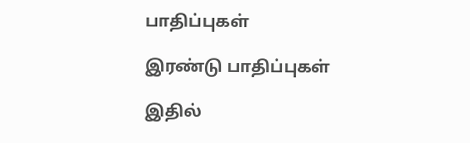பாதிப்புகள்

இரண்டு பாதிப்புகள்

இதில்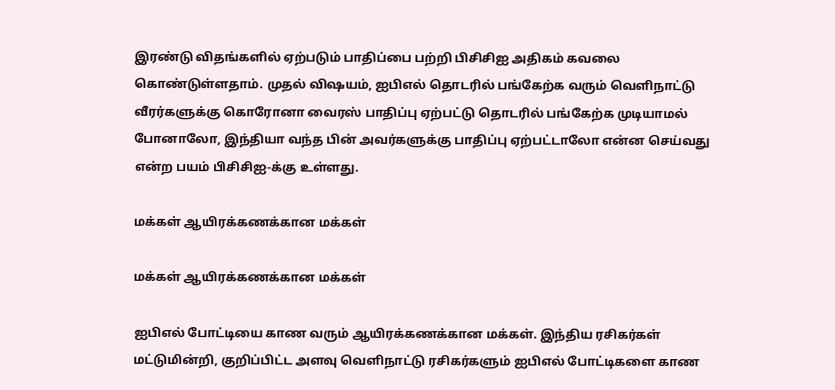இரண்டு விதங்களில் ஏற்படும் பாதிப்பை பற்றி பிசிசிஐ அதிகம் கவலை கொண்டுள்ளதாம். முதல் விஷயம், ஐபிஎல் தொடரில் பங்கேற்க வரும் வெளிநாட்டு வீரர்களுக்கு கொரோனா வைரஸ் பாதிப்பு ஏற்பட்டு தொடரில் பங்கேற்க முடியாமல் போனாலோ, இந்தியா வந்த பின் அவர்களுக்கு பாதிப்பு ஏற்பட்டாலோ என்ன செய்வது என்ற பயம் பிசிசிஐ-க்கு உள்ளது.

மக்கள் ஆயிரக்கணக்கான மக்கள்

மக்கள் ஆயிரக்கணக்கான மக்கள்

ஐபிஎல் போட்டியை காண வரும் ஆயிரக்கணக்கான மக்கள். இந்திய ரசிகர்கள் மட்டுமின்றி, குறிப்பிட்ட அளவு வெளிநாட்டு ரசிகர்களும் ஐபிஎல் போட்டிகளை காண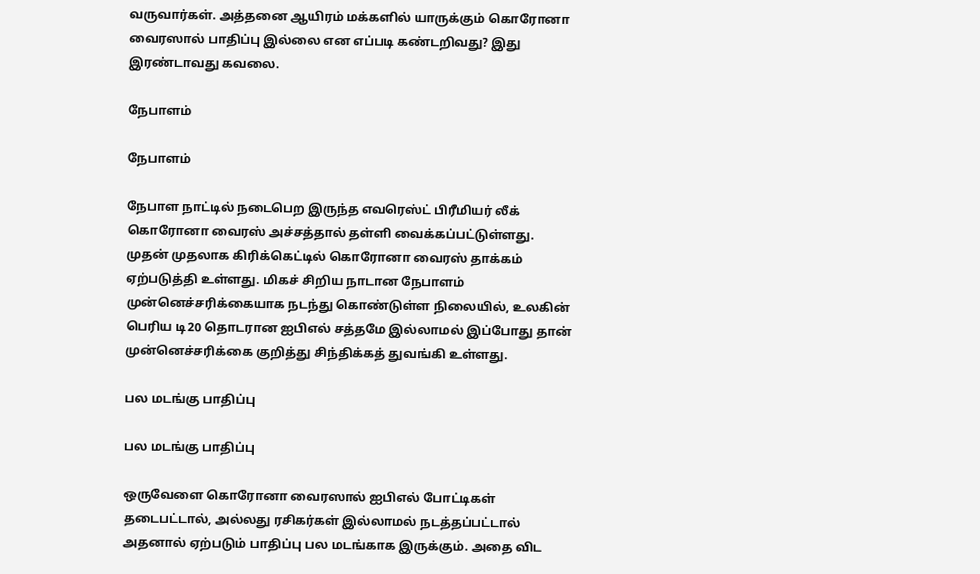வருவார்கள். அத்தனை ஆயிரம் மக்களில் யாருக்கும் கொரோனா வைரஸால் பாதிப்பு இல்லை என எப்படி கண்டறிவது? இது இரண்டாவது கவலை.

நேபாளம்

நேபாளம்

நேபாள நாட்டில் நடைபெற இருந்த எவரெஸ்ட் பிரீமியர் லீக் கொரோனா வைரஸ் அச்சத்தால் தள்ளி வைக்கப்பட்டுள்ளது. முதன் முதலாக கிரிக்கெட்டில் கொரோனா வைரஸ் தாக்கம் ஏற்படுத்தி உள்ளது. மிகச் சிறிய நாடான நேபாளம் முன்னெச்சரிக்கையாக நடந்து கொண்டுள்ள நிலையில், உலகின் பெரிய டி20 தொடரான ஐபிஎல் சத்தமே இல்லாமல் இப்போது தான் முன்னெச்சரிக்கை குறித்து சிந்திக்கத் துவங்கி உள்ளது.

பல மடங்கு பாதிப்பு

பல மடங்கு பாதிப்பு

ஒருவேளை கொரோனா வைரஸால் ஐபிஎல் போட்டிகள் தடைபட்டால், அல்லது ரசிகர்கள் இல்லாமல் நடத்தப்பட்டால் அதனால் ஏற்படும் பாதிப்பு பல மடங்காக இருக்கும். அதை விட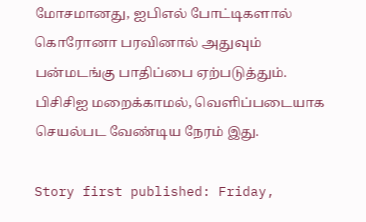மோசமானது, ஐபிஎல் போட்டிகளால் கொரோனா பரவினால் அதுவும் பன்மடங்கு பாதிப்பை ஏற்படுத்தும். பிசிசிஐ மறைக்காமல், வெளிப்படையாக செயல்பட வேண்டிய நேரம் இது.

Story first published: Friday,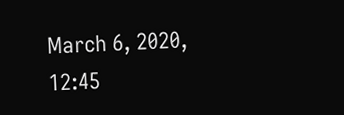March 6, 2020, 12:45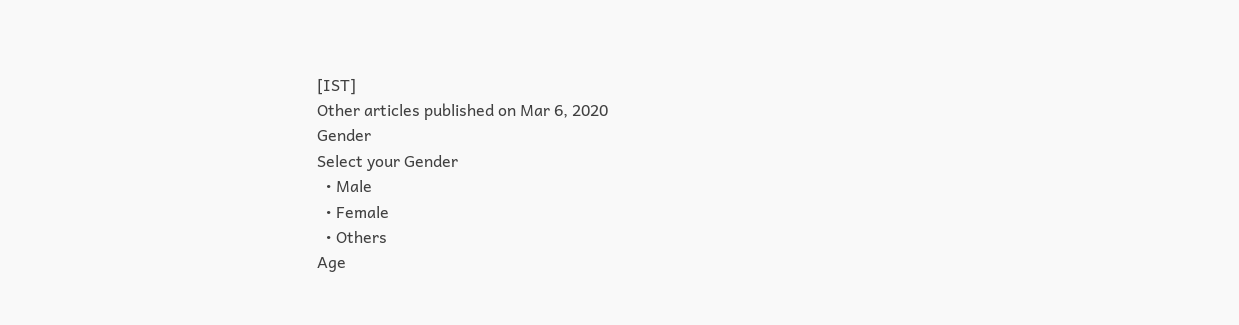[IST]
Other articles published on Mar 6, 2020
Gender
Select your Gender
  • Male
  • Female
  • Others
Age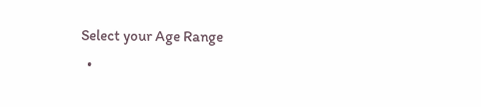Select your Age Range
  •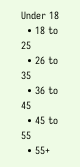Under 18
  • 18 to 25
  • 26 to 35
  • 36 to 45
  • 45 to 55
  • 55+